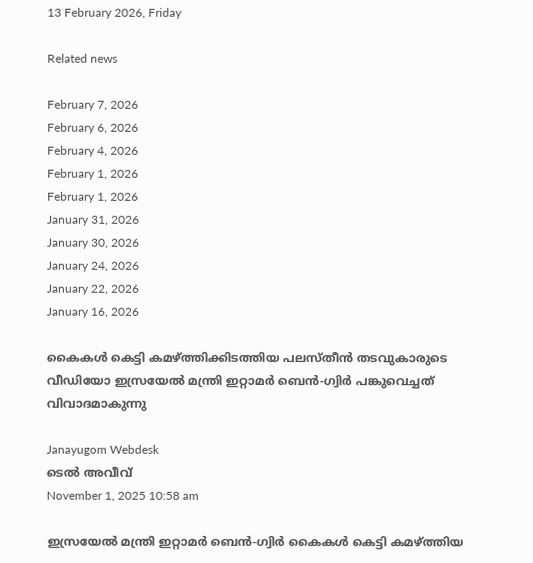13 February 2026, Friday

Related news

February 7, 2026
February 6, 2026
February 4, 2026
February 1, 2026
February 1, 2026
January 31, 2026
January 30, 2026
January 24, 2026
January 22, 2026
January 16, 2026

കൈകള്‍ കെട്ടി കമഴ്ത്തിക്കിടത്തിയ പലസ്തീന്‍ തടവുകാരുടെ വീഡിയോ ഇസ്രയേല്‍ മന്ത്രി ഇറ്റാമര്‍ ബെന്‍-ഗ്വിര്‍ പങ്കുവെച്ചത് വിവാദമാകുന്നു

Janayugom Webdesk
ടെല്‍ അവീവ്
November 1, 2025 10:58 am

ഇസ്രയേല്‍ മന്ത്രി ഇറ്റാമര്‍ ബെന്‍-ഗ്വിര്‍ കൈകള്‍ കെട്ടി കമഴ്ത്തിയ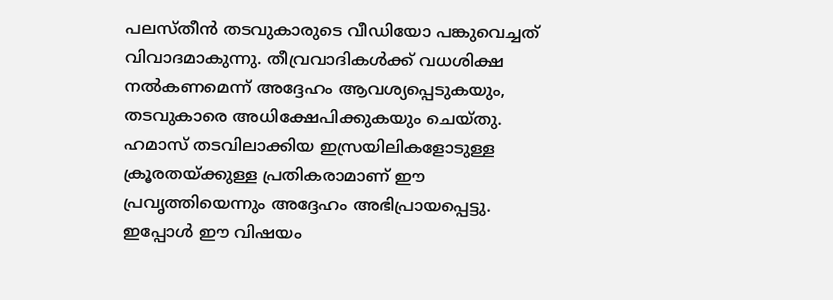പലസ്തീന്‍ തടവുകാരുടെ വീഡിയോ പങ്കുവെച്ചത് വിവാദമാകുന്നു. തീവ്രവാദികള്‍ക്ക് വധശിക്ഷ നല്‍കണമെന്ന് അദ്ദേഹം ആവശ്യപ്പെടുകയും, തടവുകാരെ അധിക്ഷേപിക്കുകയും ചെയ്തു. ഹമാസ് തടവിലാക്കിയ ഇസ്രയിലികളോടുള്ള ക്രൂരതയ്ക്കുള്ള പ്രതികരാമാണ് ഈ പ്രവൃത്തിയെന്നും അദ്ദേഹം അഭിപ്രായപ്പെട്ടു. ഇപ്പോള്‍ ഈ വിഷയം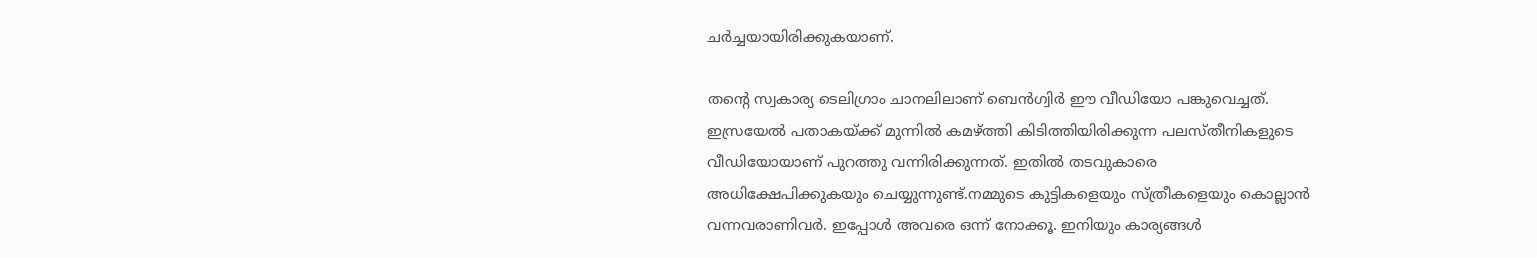ചര്‍ച്ചയായിരിക്കുകയാണ്.

തന്റെ സ്വകാര്യ ടെലിഗ്രാം ചാനലിലാണ് ബെന്‍ഗ്വിര്‍ ഈ വീഡിയോ പങ്കുവെച്ചത്. ഇസ്രയേല്‍ പതാകയ്ക്ക് മുന്നില്‍ കമഴ്ത്തി കിടിത്തിയിരിക്കുന്ന പലസ്തീനികളുടെ വീഡിയോയാണ് പുറത്തു വന്നിരിക്കുന്നത്. ഇതില്‍ തടവുകാരെ അധിക്ഷേപിക്കുകയും ചെയ്യുന്നുണ്ട്.നമ്മുടെ കുട്ടികളെയും സ്ത്രീകളെയും കൊല്ലാന്‍ വന്നവരാണിവര്‍. ഇപ്പോള്‍ അവരെ ഒന്ന് നോക്കൂ. ഇനിയും കാര്യങ്ങള്‍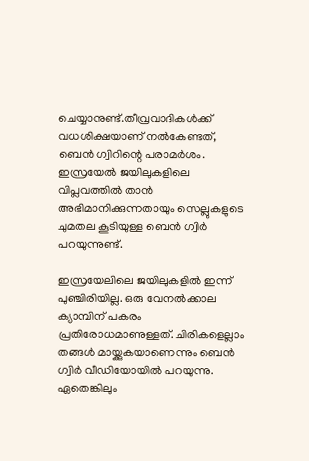ചെയ്യാനുണ്ട്.തീവ്രവാദികള്‍ക്ക് വധശിക്ഷയാണ് നല്‍കേണ്ടത്, ബെന്‍ ഗ്വിറിന്റെ പരാമര്‍ശം. ഇസ്രയേല്‍ ജയിലുകളിലെ വിപ്ലവത്തില്‍ താന്‍ അഭിമാനിക്കുന്നതായും സെല്ലുകളുടെ ചുമതല കൂടിയുള്ള ബെന്‍ ഗ്വിര്‍ പറയുന്നുണ്ട്.

ഇസ്രയേലിലെ ജയിലുകളില്‍ ഇന്ന് പുഞ്ചിരിയില്ല. ഒരു വേനല്‍ക്കാല ക്യാമ്പിന് പകരം പ്രതിരോധമാണുള്ളത്. ചിരികളെല്ലാം തങ്ങള്‍ മായ്ക്കുകയാണെന്നും ബെന്‍ ഗ്വിര്‍ വീഡിയോയില്‍ പറയുന്നു. ഏതെങ്കിലും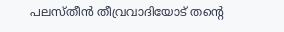പലസ്തീന്‍ തീവ്രവാദിയോട് തന്റെ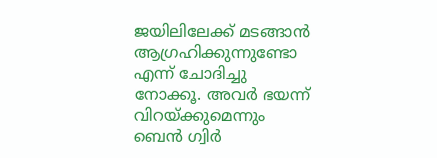ജയിലിലേക്ക് മടങ്ങാന്‍ ആഗ്രഹിക്കുന്നുണ്ടോ എന്ന് ചോദിച്ചു നോക്കൂ. അവര്‍ ഭയന്ന് വിറയ്ക്കുമെന്നും ബെന്‍ ഗ്വിര്‍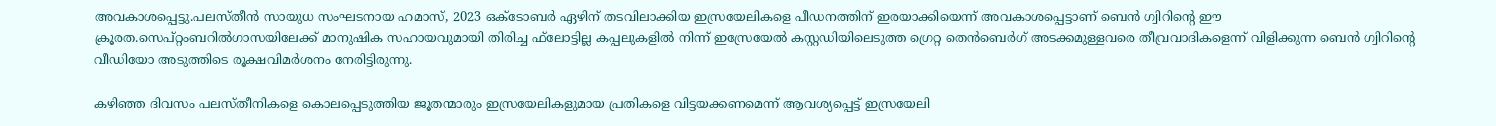അവകാശപ്പെട്ടു.പലസ്തീന്‍ സായുധ സംഘടനായ ഹമാസ്, 2023 ഒക്ടോബര്‍ ഏഴിന് തടവിലാക്കിയ ഇസ്രയേലികളെ പീഡനത്തിന് ഇരയാക്കിയെന്ന് അവകാശപ്പെട്ടാണ് ബെന്‍ ഗ്വിറിന്റെ ഈ ക്രൂരത.സെപ്റ്റംബറില്‍ഗാസയിലേക്ക് മാനുഷിക സഹായവുമായി തിരിച്ച ഫ്‌ലോട്ടില്ല കപ്പലുകളില്‍ നിന്ന് ഇസ്രേയേല്‍ കസ്റ്റഡിയിലെടുത്ത ഗ്രെറ്റ തെന്‍ബെര്‍ഗ് അടക്കമുള്ളവരെ തീവ്രവാദികളെന്ന് വിളിക്കുന്ന ബെന്‍ ഗ്വിറിന്റെ വീഡിയോ അടുത്തിടെ രൂക്ഷവിമര്‍ശനം നേരിട്ടിരുന്നു.

കഴിഞ്ഞ ദിവസം പലസ്തീനികളെ കൊലപ്പെടുത്തിയ ജൂതന്മാരും ഇസ്രയേലികളുമായ പ്രതികളെ വിട്ടയക്കണമെന്ന് ആവശ്യപ്പെട്ട് ഇസ്രയേലി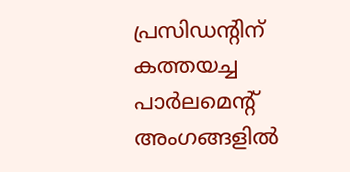പ്രസിഡന്റിന് കത്തയച്ച പാര്‍ലമെന്റ് അംഗങ്ങളില്‍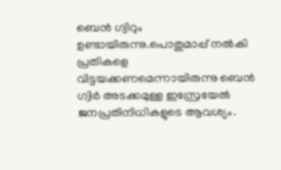ബെന്‍ ഗ്വിറും ഉണ്ടായിരുന്നു.പൊതുമാപ്പ് നല്‍കി പ്രതികളെ വിട്ടയക്കണമെന്നായിരുന്നു ബെന്‍ ഗ്വിര്‍ അടക്കമുള്ള ഇസ്രേയേല്‍ ജനപ്രതിനിധികളുടെ ആവശ്യം.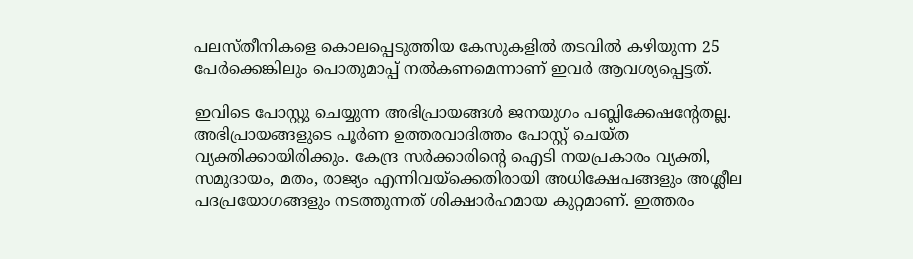പലസ്തീനികളെ കൊലപ്പെടുത്തിയ കേസുകളില്‍ തടവില്‍ കഴിയുന്ന 25 പേര്‍ക്കെങ്കിലും പൊതുമാപ്പ് നല്‍കണമെന്നാണ് ഇവര്‍ ആവശ്യപ്പെട്ടത്.

ഇവിടെ പോസ്റ്റു ചെയ്യുന്ന അഭിപ്രായങ്ങള്‍ ജനയുഗം പബ്ലിക്കേഷന്റേതല്ല. അഭിപ്രായങ്ങളുടെ പൂര്‍ണ ഉത്തരവാദിത്തം പോസ്റ്റ് ചെയ്ത വ്യക്തിക്കായിരിക്കും. കേന്ദ്ര സര്‍ക്കാരിന്റെ ഐടി നയപ്രകാരം വ്യക്തി, സമുദായം, മതം, രാജ്യം എന്നിവയ്‌ക്കെതിരായി അധിക്ഷേപങ്ങളും അശ്ലീല പദപ്രയോഗങ്ങളും നടത്തുന്നത് ശിക്ഷാര്‍ഹമായ കുറ്റമാണ്. ഇത്തരം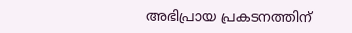അഭിപ്രായ പ്രകടനത്തിന്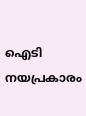ഐടി നയപ്രകാരം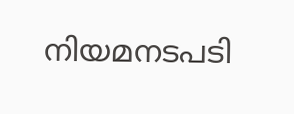നിയമനടപടി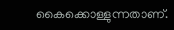കൈക്കൊള്ളുന്നതാണ്.